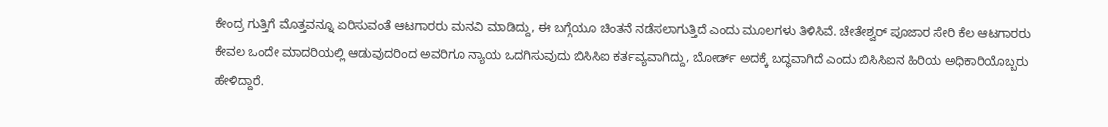ಕೇಂದ್ರ ಗುತ್ತಿಗೆ ಮೊತ್ತವನ್ನೂ ಏರಿಸುವಂತೆ ಆಟಗಾರರು ಮನವಿ ಮಾಡಿದ್ದು, ಈ ಬಗ್ಗೆಯೂ ಚಿಂತನೆ ನಡೆಸಲಾಗುತ್ತಿದೆ ಎಂದು ಮೂಲಗಳು ತಿಳಿಸಿವೆ. ಚೇತೇಶ್ವರ್ ಪೂಜಾರ ಸೇರಿ ಕೆಲ ಆಟಗಾರರು ಕೇವಲ ಒಂದೇ ಮಾದರಿಯಲ್ಲಿ ಆಡುವುದರಿಂದ ಅವರಿಗೂ ನ್ಯಾಯ ಒದಗಿಸುವುದು ಬಿಸಿಸಿಐ ಕರ್ತವ್ಯವಾಗಿದ್ದು, ಬೋರ್ಡ್ ಅದಕ್ಕೆ ಬದ್ಧವಾಗಿದೆ ಎಂದು ಬಿಸಿಸಿಐನ ಹಿರಿಯ ಅಧಿಕಾರಿಯೊಬ್ಬರು ಹೇಳಿದ್ದಾರೆ.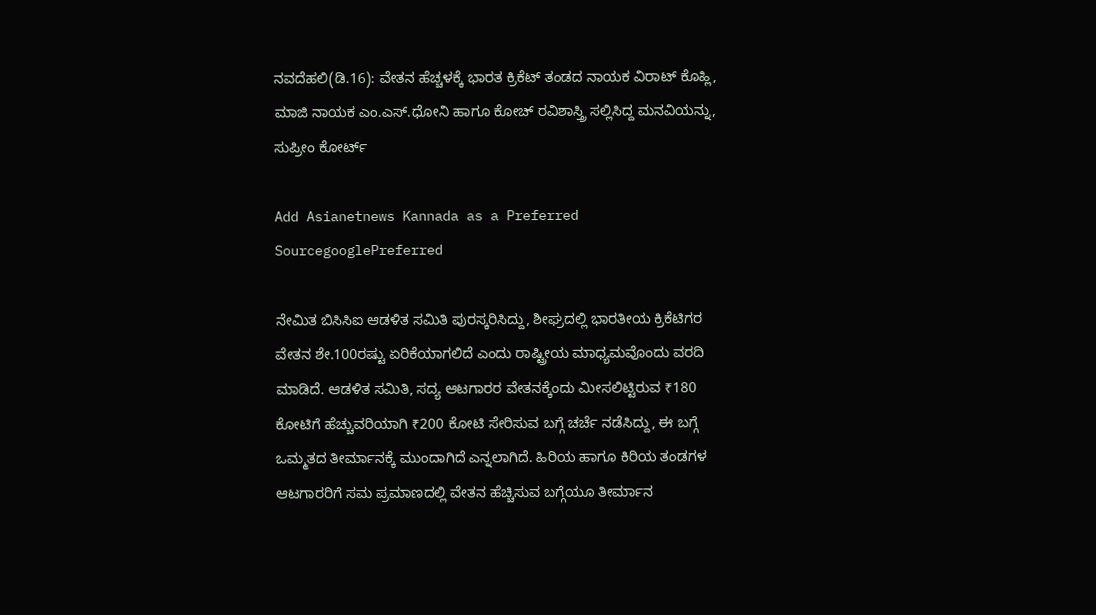ನವದೆಹಲಿ(ಡಿ.16): ವೇತನ ಹೆಚ್ಚಳಕ್ಕೆ ಭಾರತ ಕ್ರಿಕೆಟ್ ತಂಡದ ನಾಯಕ ವಿರಾಟ್ ಕೊಹ್ಲಿ, ಮಾಜಿ ನಾಯಕ ಎಂ.ಎಸ್.ಧೋನಿ ಹಾಗೂ ಕೋಚ್ ರವಿಶಾಸ್ತ್ರಿ ಸಲ್ಲಿಸಿದ್ದ ಮನವಿಯನ್ನು, ಸುಪ್ರೀಂ ಕೋರ್ಟ್

Add Asianetnews Kannada as a Preferred SourcegooglePreferred

ನೇಮಿತ ಬಿಸಿಸಿಐ ಆಡಳಿತ ಸಮಿತಿ ಪುರಸ್ಕರಿಸಿದ್ದು, ಶೀಘ್ರದಲ್ಲಿ ಭಾರತೀಯ ಕ್ರಿಕೆಟಿಗರ ವೇತನ ಶೇ.100ರಷ್ಟು ಏರಿಕೆಯಾಗಲಿದೆ ಎಂದು ರಾಷ್ಟ್ರೀಯ ಮಾಧ್ಯಮವೊಂದು ವರದಿ ಮಾಡಿದೆ. ಆಡಳಿತ ಸಮಿತಿ, ಸದ್ಯ ಆಟಗಾರರ ವೇತನಕ್ಕೆಂದು ಮೀಸಲಿಟ್ಟಿರುವ ₹180 ಕೋಟಿಗೆ ಹೆಚ್ಚುವರಿಯಾಗಿ ₹200 ಕೋಟಿ ಸೇರಿಸುವ ಬಗ್ಗೆ ಚರ್ಚೆ ನಡೆಸಿದ್ದು, ಈ ಬಗ್ಗೆ ಒಮ್ಮತದ ತೀರ್ಮಾನಕ್ಕೆ ಮುಂದಾಗಿದೆ ಎನ್ನಲಾಗಿದೆ. ಹಿರಿಯ ಹಾಗೂ ಕಿರಿಯ ತಂಡಗಳ ಆಟಗಾರರಿಗೆ ಸಮ ಪ್ರಮಾಣದಲ್ಲಿ ವೇತನ ಹೆಚ್ಚಿಸುವ ಬಗ್ಗೆಯೂ ತೀರ್ಮಾನ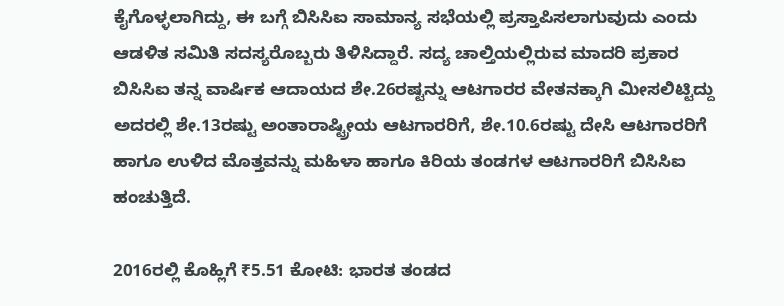ಕೈಗೊಳ್ಳಲಾಗಿದ್ದು, ಈ ಬಗ್ಗೆ ಬಿಸಿಸಿಐ ಸಾಮಾನ್ಯ ಸಭೆಯಲ್ಲಿ ಪ್ರಸ್ತಾಪಿಸಲಾಗುವುದು ಎಂದು ಆಡಳಿತ ಸಮಿತಿ ಸದಸ್ಯರೊಬ್ಬರು ತಿಳಿಸಿದ್ದಾರೆ. ಸದ್ಯ ಚಾಲ್ತಿಯಲ್ಲಿರುವ ಮಾದರಿ ಪ್ರಕಾರ ಬಿಸಿಸಿಐ ತನ್ನ ವಾರ್ಷಿಕ ಆದಾಯದ ಶೇ.26ರಷ್ಟನ್ನು ಆಟಗಾರರ ವೇತನಕ್ಕಾಗಿ ಮೀಸಲಿಟ್ಟಿದ್ದು ಅದರಲ್ಲಿ ಶೇ.13ರಷ್ಟು ಅಂತಾರಾಷ್ಟ್ರೀಯ ಆಟಗಾರರಿಗೆ, ಶೇ.10.6ರಷ್ಟು ದೇಸಿ ಆಟಗಾರರಿಗೆ ಹಾಗೂ ಉಳಿದ ಮೊತ್ತವನ್ನು ಮಹಿಳಾ ಹಾಗೂ ಕಿರಿಯ ತಂಡಗಳ ಆಟಗಾರರಿಗೆ ಬಿಸಿಸಿಐ ಹಂಚುತ್ತಿದೆ.

2016ರಲ್ಲಿ ಕೊಹ್ಲಿಗೆ ₹5.51 ಕೋಟಿ: ಭಾರತ ತಂಡದ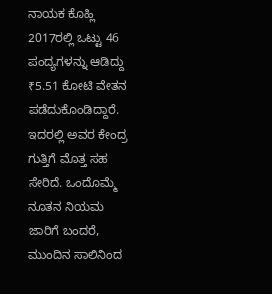ನಾಯಕ ಕೊಹ್ಲಿ 2017ರಲ್ಲಿ ಒಟ್ಟು 46 ಪಂದ್ಯಗಳನ್ನು ಆಡಿದ್ದು ₹5.51 ಕೋಟಿ ವೇತನ ಪಡೆದುಕೊಂಡಿದ್ದಾರೆ. ಇದರಲ್ಲಿ ಅವರ ಕೇಂದ್ರ ಗುತ್ತಿಗೆ ಮೊತ್ತ ಸಹ ಸೇರಿದೆ. ಒಂದೊಮ್ಮೆ ನೂತನ ನಿಯಮ ಜಾರಿಗೆ ಬಂದರೆ, ಮುಂದಿನ ಸಾಲಿನಿಂದ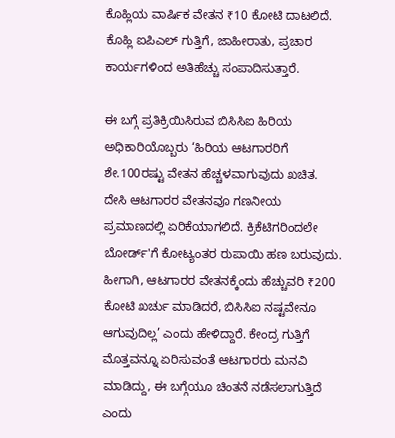ಕೊಹ್ಲಿಯ ವಾರ್ಷಿಕ ವೇತನ ₹10 ಕೋಟಿ ದಾಟಲಿದೆ. ಕೊಹ್ಲಿ ಐಪಿಎಲ್ ಗುತ್ತಿಗೆ, ಜಾಹೀರಾತು, ಪ್ರಚಾರ ಕಾರ್ಯಗಳಿಂದ ಅತಿಹೆಚ್ಚು ಸಂಪಾದಿಸುತ್ತಾರೆ.

ಈ ಬಗ್ಗೆ ಪ್ರತಿಕ್ರಿಯಿಸಿರುವ ಬಿಸಿಸಿಐ ಹಿರಿಯ ಅಧಿಕಾರಿಯೊಬ್ಬರು ‘ಹಿರಿಯ ಆಟಗಾರರಿಗೆ ಶೇ.100ರಷ್ಟು ವೇತನ ಹೆಚ್ಚಳವಾಗುವುದು ಖಚಿತ. ದೇಸಿ ಆಟಗಾರರ ವೇತನವೂ ಗಣನೀಯ ಪ್ರಮಾಣದಲ್ಲಿ ಏರಿಕೆಯಾಗಲಿದೆ. ಕ್ರಿಕೆಟಿಗರಿಂದಲೇ ಬೋರ್ಡ್‌'ಗೆ ಕೋಟ್ಯಂತರ ರುಪಾಯಿ ಹಣ ಬರುವುದು. ಹೀಗಾಗಿ, ಆಟಗಾರರ ವೇತನಕ್ಕೆಂದು ಹೆಚ್ಚುವರಿ ₹200 ಕೋಟಿ ಖರ್ಚು ಮಾಡಿದರೆ, ಬಿಸಿಸಿಐ ನಷ್ಟವೇನೂ ಆಗುವುದಿಲ್ಲ’ ಎಂದು ಹೇಳಿದ್ದಾರೆ. ಕೇಂದ್ರ ಗುತ್ತಿಗೆ ಮೊತ್ತವನ್ನೂ ಏರಿಸುವಂತೆ ಆಟಗಾರರು ಮನವಿ ಮಾಡಿದ್ದು, ಈ ಬಗ್ಗೆಯೂ ಚಿಂತನೆ ನಡೆಸಲಾಗುತ್ತಿದೆ ಎಂದು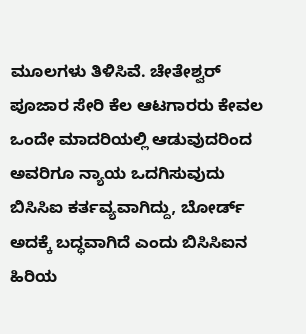ಮೂಲಗಳು ತಿಳಿಸಿವೆ. ಚೇತೇಶ್ವರ್ ಪೂಜಾರ ಸೇರಿ ಕೆಲ ಆಟಗಾರರು ಕೇವಲ ಒಂದೇ ಮಾದರಿಯಲ್ಲಿ ಆಡುವುದರಿಂದ ಅವರಿಗೂ ನ್ಯಾಯ ಒದಗಿಸುವುದು ಬಿಸಿಸಿಐ ಕರ್ತವ್ಯವಾಗಿದ್ದು, ಬೋರ್ಡ್ ಅದಕ್ಕೆ ಬದ್ಧವಾಗಿದೆ ಎಂದು ಬಿಸಿಸಿಐನ ಹಿರಿಯ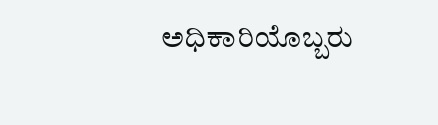ಅಧಿಕಾರಿಯೊಬ್ಬರು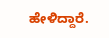ಹೇಳಿದ್ದಾರೆ.